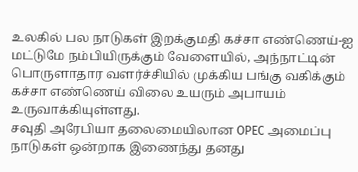உலகில் பல நாடுகள் இறக்குமதி கச்சா எண்ணெய்-ஐ மட்டுமே நம்பியிருக்கும் வேளையில், அந்நாட்டின் பொருளாதார வளர்ச்சியில் முக்கிய பங்கு வகிக்கும் கச்சா எண்ணெய் விலை உயரும் அபாயம் உருவாக்கியுள்ளது.
சவுதி அரேபியா தலைமையிலான OPEC அமைப்பு நாடுகள் ஒன்றாக இணைந்து தனது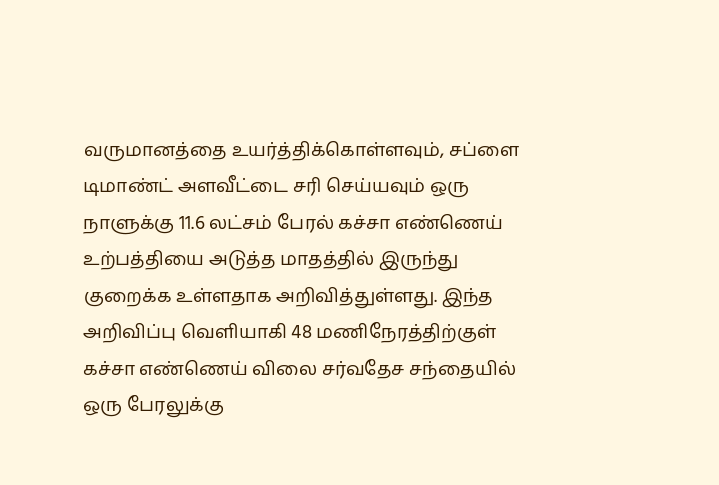வருமானத்தை உயர்த்திக்கொள்ளவும், சப்ளை டிமாண்ட் அளவீட்டை சரி செய்யவும் ஒரு நாளுக்கு 11.6 லட்சம் பேரல் கச்சா எண்ணெய் உற்பத்தியை அடுத்த மாதத்தில் இருந்து குறைக்க உள்ளதாக அறிவித்துள்ளது. இந்த அறிவிப்பு வெளியாகி 48 மணிநேரத்திற்குள் கச்சா எண்ணெய் விலை சர்வதேச சந்தையில் ஒரு பேரலுக்கு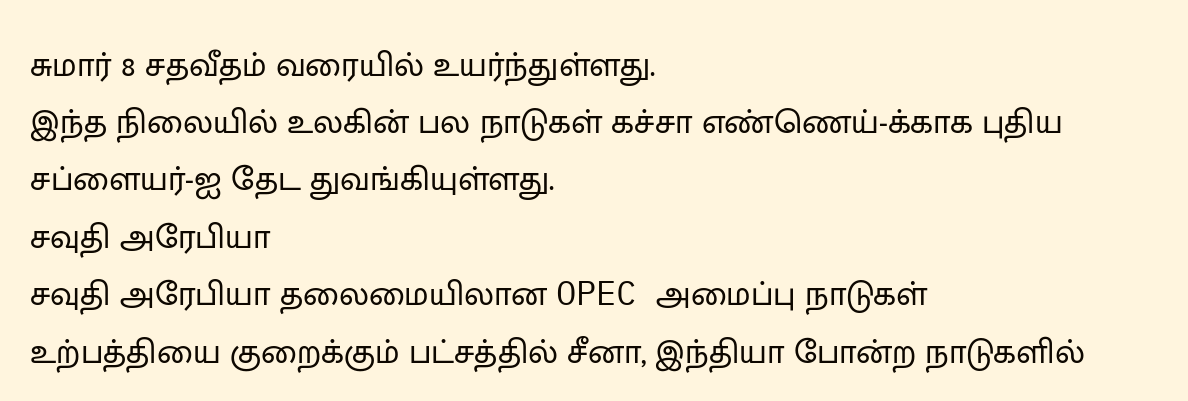சுமார் 8 சதவீதம் வரையில் உயர்ந்துள்ளது.
இந்த நிலையில் உலகின் பல நாடுகள் கச்சா எண்ணெய்-க்காக புதிய சப்ளையர்-ஐ தேட துவங்கியுள்ளது.
சவுதி அரேபியா
சவுதி அரேபியா தலைமையிலான OPEC அமைப்பு நாடுகள் உற்பத்தியை குறைக்கும் பட்சத்தில் சீனா, இந்தியா போன்ற நாடுகளில்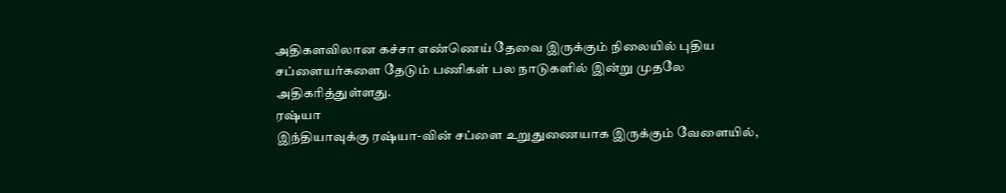அதிகளவிலான கச்சா எண்ணெய் தேவை இருக்கும் நிலையில் புதிய சப்ளையர்களை தேடும் பணிகள் பல நாடுகளில் இன்று முதலே அதிகரித்துள்ளது.
ரஷ்யா
இந்தியாவுக்கு ரஷ்யா-வின் சப்ளை உறுதுணையாக இருக்கும் வேளையில்,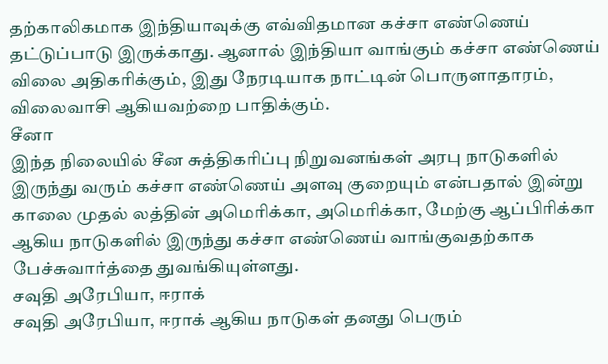தற்காலிகமாக இந்தியாவுக்கு எவ்விதமான கச்சா எண்ணெய் தட்டுப்பாடு இருக்காது. ஆனால் இந்தியா வாங்கும் கச்சா எண்ணெய் விலை அதிகரிக்கும், இது நேரடியாக நாட்டின் பொருளாதாரம், விலைவாசி ஆகியவற்றை பாதிக்கும்.
சீனா
இந்த நிலையில் சீன சுத்திகரிப்பு நிறுவனங்கள் அரபு நாடுகளில் இருந்து வரும் கச்சா எண்ணெய் அளவு குறையும் என்பதால் இன்று காலை முதல் லத்தின் அமெரிக்கா, அமெரிக்கா, மேற்கு ஆப்பிரிக்கா ஆகிய நாடுகளில் இருந்து கச்சா எண்ணெய் வாங்குவதற்காக பேச்சுவார்த்தை துவங்கியுள்ளது.
சவுதி அரேபியா, ஈராக்
சவுதி அரேபியா, ஈராக் ஆகிய நாடுகள் தனது பெரும்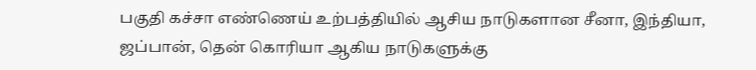பகுதி கச்சா எண்ணெய் உற்பத்தியில் ஆசிய நாடுகளான சீனா, இந்தியா, ஜப்பான், தென் கொரியா ஆகிய நாடுகளுக்கு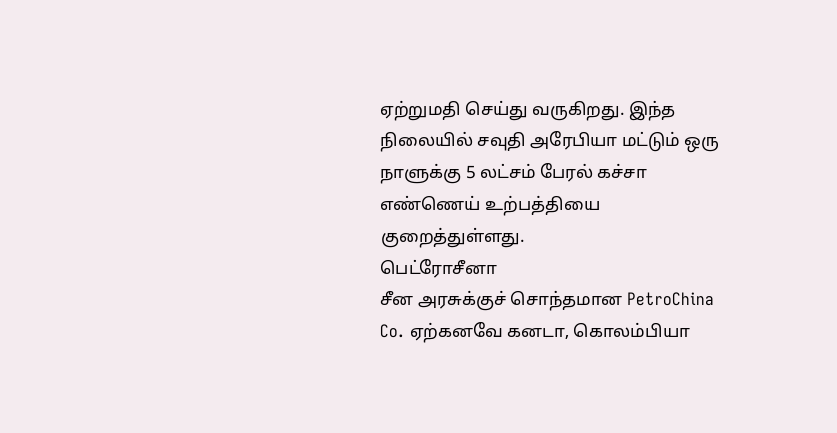ஏற்றுமதி செய்து வருகிறது. இந்த நிலையில் சவுதி அரேபியா மட்டும் ஒரு நாளுக்கு 5 லட்சம் பேரல் கச்சா எண்ணெய் உற்பத்தியை குறைத்துள்ளது.
பெட்ரோசீனா
சீன அரசுக்குச் சொந்தமான PetroChina Co. ஏற்கனவே கனடா, கொலம்பியா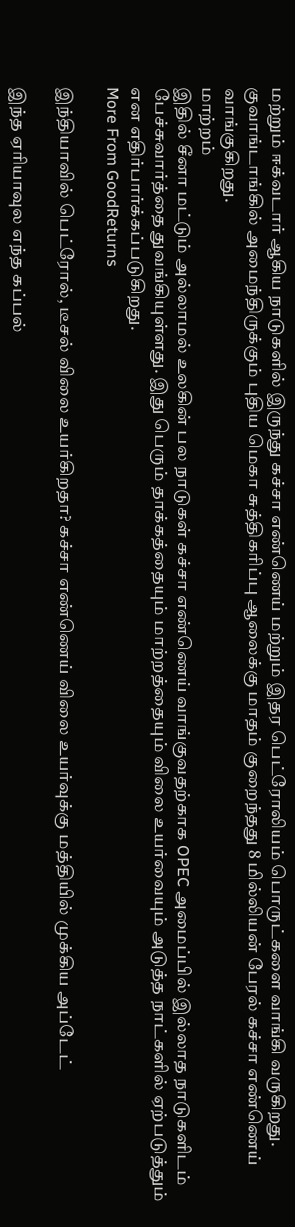மற்றும் ஈக்வடார் ஆகிய நாடுகளில் இருந்து கச்சா எண்ணெய் மற்றும் இதர பெட்ரோலியம் பொருட்களை வாங்கி வருகிறது. குவாங்டாங்கில் அமைந்திருக்கும் புதிய மெகா சுத்திகரிப்பு ஆலைக்கு மாதம் குறைந்தது 8 மில்லியன் பேரல் கச்சா எண்ணெய் வாங்குகிறது.
மாற்றம்
இதில் சீனா மட்டும் அல்லாமல் உலகின் பல நாடுகள் கச்சா எண்ணெய் வாங்குவதற்காக OPEC அமைப்பில் இல்லாத நாடுகளிடம் பேச்சுவார்த்தை துவங்கியுள்ளது. இது பெரும் தாக்கத்தையும் மாற்றத்தையும் விலை உயர்வையும் அடுத்த நாட்களில் ஏற்படுத்தும் என எதிர்பார்க்கப்படுகிறது.
More From GoodReturns

இந்தியாவில் பெட்ரோல், டீசல் விலை உயர்கிறதா? கச்சா எண்ணெய் விலை உயர்வுக்கு மத்தியில் முக்கிய அப்டேட்

இந்த ஏரியாவுல எந்த கப்பல்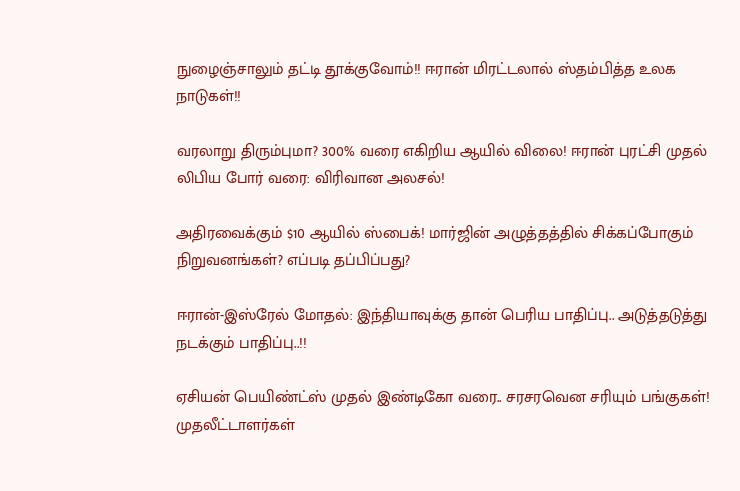நுழைஞ்சாலும் தட்டி தூக்குவோம்!! ஈரான் மிரட்டலால் ஸ்தம்பித்த உலக நாடுகள்!!

வரலாறு திரும்புமா? 300% வரை எகிறிய ஆயில் விலை! ஈரான் புரட்சி முதல் லிபிய போர் வரை: விரிவான அலசல்!

அதிரவைக்கும் $10 ஆயில் ஸ்பைக்! மார்ஜின் அழுத்தத்தில் சிக்கப்போகும் நிறுவனங்கள்? எப்படி தப்பிப்பது?

ஈரான்-இஸ்ரேல் மோதல்: இந்தியாவுக்கு தான் பெரிய பாதிப்பு.. அடுத்தடுத்து நடக்கும் பாதிப்பு..!!

ஏசியன் பெயிண்ட்ஸ் முதல் இண்டிகோ வரை.. சரசரவென சரியும் பங்குகள்! முதலீட்டாளர்கள்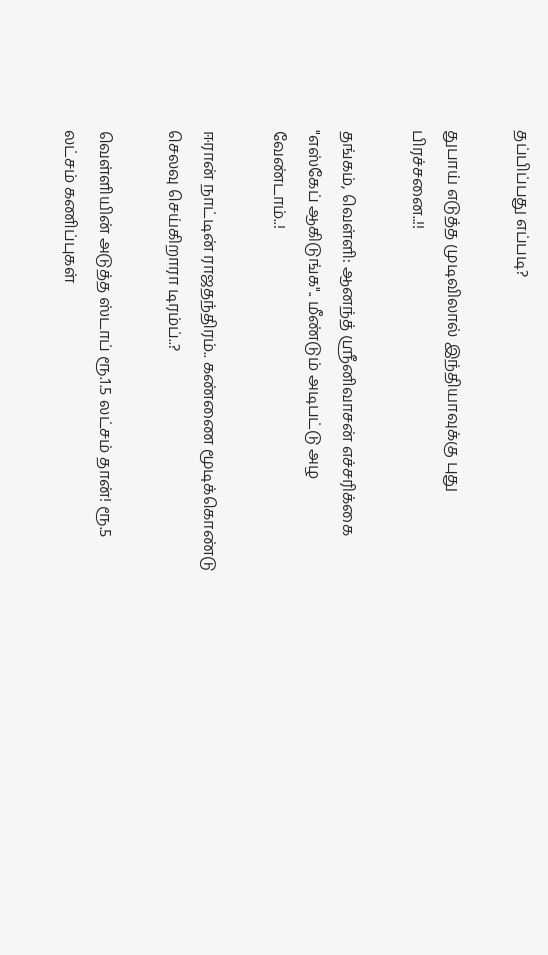தப்பிப்பது எப்படி?

துபாய் எடுத்த முடிவிலால் இந்தியாவுக்கு புது பிரச்சனை..!!

தங்கம், வெள்ளி: ஆனந்த் ஸ்ரீனிவாசன் எச்சரிக்கை "எஸ்கேப் ஆகிடுங்க".. மீண்டும் அடிபட்டு அழ வேண்டாம்..!

ஈரான் நாட்டின் ராஜதந்திரம்.. கண்ணை மூடிக்கொண்டு செலவு செய்கிறாரா டிரம்ப்..?

வெள்ளியின் அடுத்த ஸ்டாப் ரூ.1.5 லட்சம் தான்! ரூ.5 லட்சம் கணிப்புகள்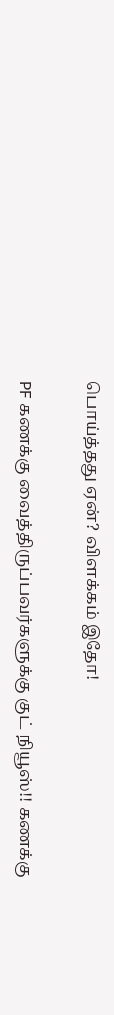பொய்த்தது ஏன்? விளக்கம் இதோ!

PF கணக்கு வைத்திருப்பவர்களுக்கு குட் நியூஸ்!! கணக்கு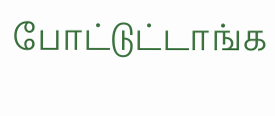போட்டுட்டாங்க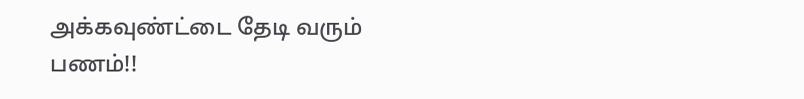அக்கவுண்ட்டை தேடி வரும் பணம்!!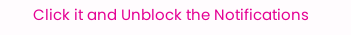Click it and Unblock the Notifications